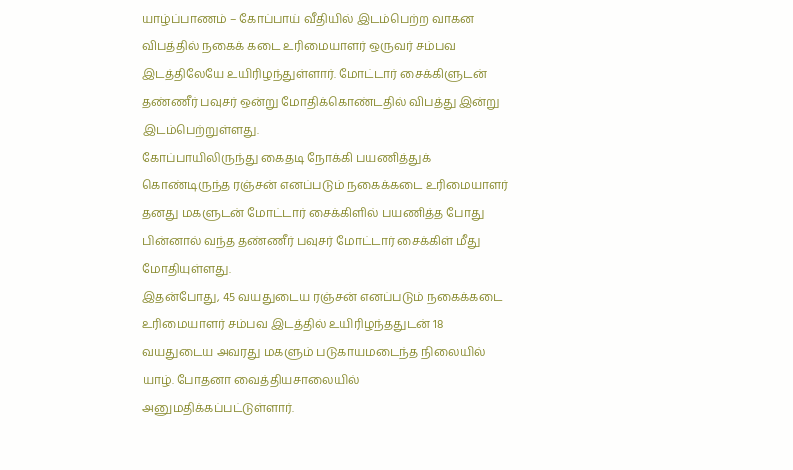யாழ்ப்பாணம் – கோப்பாய் வீதியில் இடம்பெற்ற வாகன விபத்தில் நகைக் கடை உரிமையாளர் ஒருவர் சம்பவ இடத்திலேயே உயிரிழந்துள்ளார். மோட்டார் சைக்கிளுடன் தண்ணீர் பவுசர் ஒன்று மோதிக்கொண்டதில் விபத்து இன்று இடம்பெற்றுள்ளது.
கோப்பாயிலிருந்து கைதடி நோக்கி பயணித்துக் கொண்டிருந்த ரஞ்சன் எனப்படும் நகைக்கடை உரிமையாளர் தனது மகளுடன் மோட்டார் சைக்கிளில் பயணித்த போது பின்னால் வந்த தண்ணீர் பவுசர் மோட்டார் சைக்கிள் மீது மோதியுள்ளது.
இதன்போது, 45 வயதுடைய ரஞ்சன் எனப்படும் நகைக்கடை உரிமையாளர் சம்பவ இடத்தில் உயிரிழந்ததுடன் 18 வயதுடைய அவரது மகளும் படுகாயமடைந்த நிலையில் யாழ். போதனா வைத்தியசாலையில் அனுமதிக்கப்பட்டுள்ளார்.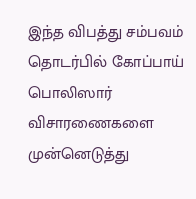இந்த விபத்து சம்பவம் தொடர்பில் கோப்பாய் பொலிஸார் விசாரணைகளை முன்னெடுத்து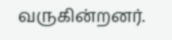வருகின்றனர்.